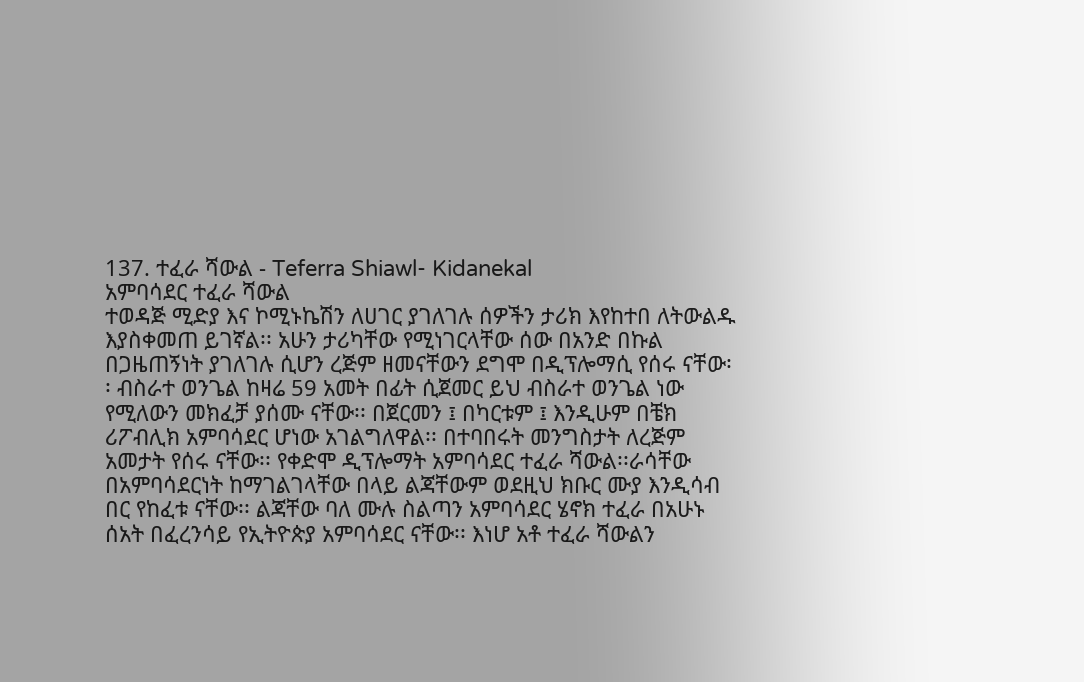137. ተፈራ ሻውል - Teferra Shiawl- Kidanekal
አምባሳደር ተፈራ ሻውል
ተወዳጅ ሚድያ እና ኮሚኑኬሽን ለሀገር ያገለገሉ ሰዎችን ታሪክ እየከተበ ለትውልዱ እያስቀመጠ ይገኛል፡፡ አሁን ታሪካቸው የሚነገርላቸው ሰው በአንድ በኩል በጋዜጠኝነት ያገለገሉ ሲሆን ረጅም ዘመናቸውን ደግሞ በዲፕሎማሲ የሰሩ ናቸው፡፡ ብስራተ ወንጌል ከዛሬ 59 አመት በፊት ሲጀመር ይህ ብስራተ ወንጌል ነው የሚለውን መክፈቻ ያሰሙ ናቸው፡፡ በጀርመን ፤ በካርቱም ፤ እንዲሁም በቼክ ሪፖብሊክ አምባሳደር ሆነው አገልግለዋል፡፡ በተባበሩት መንግስታት ለረጅም አመታት የሰሩ ናቸው፡፡ የቀድሞ ዲፕሎማት አምባሳደር ተፈራ ሻውል፡፡ራሳቸው በአምባሳደርነት ከማገልገላቸው በላይ ልጃቸውም ወደዚህ ክቡር ሙያ እንዲሳብ በር የከፈቱ ናቸው፡፡ ልጃቸው ባለ ሙሉ ስልጣን አምባሳደር ሄኖክ ተፈራ በአሁኑ ሰአት በፈረንሳይ የኢትዮጵያ አምባሳደር ናቸው፡፡ እነሆ አቶ ተፈራ ሻውልን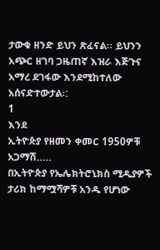ታውቁ ዘንድ ይህን ጽፈናል፡፡ ይህንን አጭር ዘገባ ጋዜጠኛ እዝራ እጅጉና አማረ ደገፋው እንደሚከተለው አሰናድተውታል፡:
1
እንደ
ኢትዮጵያ የዘመን ቀመር 1950ዎቹ አጋማሽ.....
በኢትዮጵያ የኤሌክትሮኒክስ ሚዲያዎች
ታሪክ ከማሟሻዎቹ አንዱ የሆነው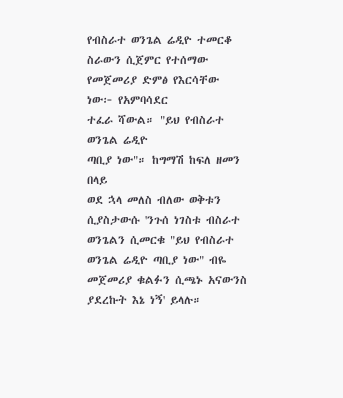የብስራተ ወንጌል ሬዲዮ ተመርቆ ስራውን ሲጀምር የተሰማው የመጀመሪያ ድምፅ የእርሳቸው ነው፦ የአምባሳደር
ተፈራ ሻውል። "ይህ የብስራተ ወንጌል ሬዲዮ
ጣቢያ ነው"። ከግማሽ ከፍለ ዘመን በላይ
ወደ ኋላ መለስ ብለው ወቅቱን ሲያስታውሱ 'ንጉሰ ነገስቱ ብስራተ ወንጌልን ሲመርቁ "ይህ የብስራተ ወንጌል ሬዲዮ ጣቢያ ነው" ብዬ መጀመሪያ ቁልፉን ሲጫኑ አናውንስ ያደረኩት እኔ ነኝ' ይላሉ።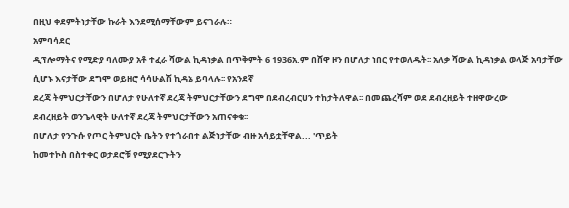በዚህ ቀደምትነታቸው ኩራት እንደሚሰማቸውም ይናገራሉ።
አምባሳደር
ዲፕሎማትና የሚድያ ባለሙያ አቶ ተፈራ ሻውል ኪዳነቃል በጥቅምት 6 1936አ.ም በሸዋ ዞን በሆለታ ነበር የተወለዱት፡፡ አለቃ ሻውል ኪዳነቃል ወላጅ አባታቸው
ሲሆኑ እናታቸው ደግሞ ወይዘሮ ሳሳሁልሽ ኪዳኔ ይባላሉ፡፡ የአንደኛ
ደረጃ ትምህርታቸውን በሆለታ የሁለተኛ ደረጃ ትምህርታቸውን ደግሞ በደብረብርሀን ተከታትለዋል፡፡ በመጨረሻም ወደ ደብረዘይት ተዘዋውረው
ደብረዘይት ወንጌላዊት ሁለተኛ ደረጃ ትምህርታቸውን አጠናቀቁ፡፡
በሆለታ የንጉሱ የጦር ትምህርት ቤትን የተጎራበተ ልጅነታቸው ብዙ አሳይቷቸዋል... 'ጥይት
ከመተኮስ በስተቀር ወታደሮቹ የሚያደርጉትን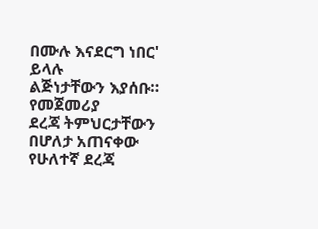በሙሉ እናደርግ ነበር' ይላሉ
ልጅነታቸውን እያሰቡ።
የመጀመሪያ
ደረጃ ትምህርታቸውን በሆለታ አጠናቀው የሁለተኛ ደረጃ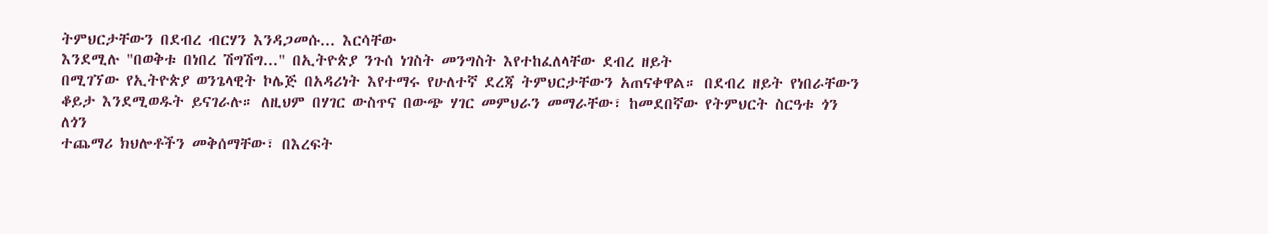ትምህርታቸውን በደብረ ብርሃን እንዳጋመሱ... እርሳቸው
እንደሚሉ "በወቅቱ በነበረ ሽግሽግ..." በኢትዮጵያ ንጉሰ ነገስት መንግስት እየተከፈለላቸው ደብረ ዘይት
በሚገኘው የኢትዮጵያ ወንጌላዊት ኮሌጅ በአዳሪነት እየተማሩ የሁለተኛ ደረጃ ትምህርታቸውን አጠናቀዋል። በደብረ ዘይት የነበራቸውን
ቆይታ እንደሚወዱት ይናገራሉ። ለዚህም በሃገር ውስጥና በውጭ ሃገር መምህራን መማራቸው፣ ከመደበኛው የትምህርት ስርዓቱ ጎን ለጎን
ተጨማሪ ክህሎቶችን መቅሰማቸው፣ በእረፍት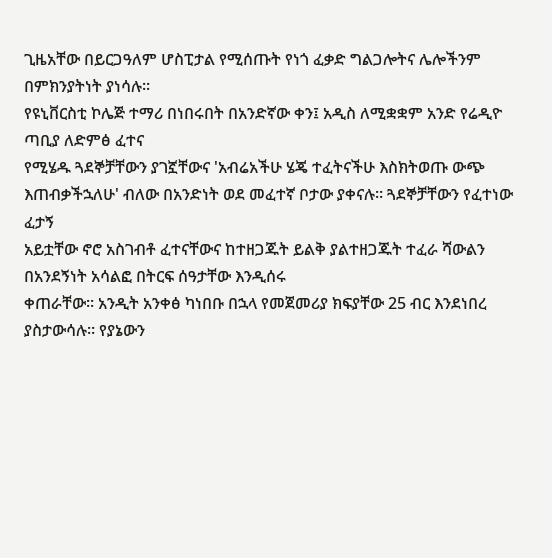ጊዜአቸው በይርጋዓለም ሆስፒታል የሚሰጡት የነጎ ፈቃድ ግልጋሎትና ሌሎችንም በምክንያትነት ያነሳሉ።
የዩኒቨርስቲ ኮሌጅ ተማሪ በነበሩበት በአንድኛው ቀን፤ አዲስ ለሚቋቋም አንድ የሬዲዮ ጣቢያ ለድምፅ ፈተና
የሚሄዱ ጓደኞቻቸውን ያገኟቸውና 'አብሬአችሁ ሄጄ ተፈትናችሁ እስክትወጡ ውጭ እጠብቃችኋለሁ' ብለው በአንድነት ወደ መፈተኛ ቦታው ያቀናሉ። ጓደኞቻቸውን የፈተነው ፈታኝ
አይቷቸው ኖሮ አስገብቶ ፈተናቸውና ከተዘጋጁት ይልቅ ያልተዘጋጁት ተፈራ ሻውልን በአንደኝነት አሳልፎ በትርፍ ሰዓታቸው እንዲሰሩ
ቀጠራቸው። አንዲት አንቀፅ ካነበቡ በኋላ የመጀመሪያ ክፍያቸው 25 ብር እንደነበረ ያስታውሳሉ። የያኔውን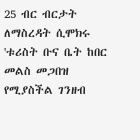25 ብር ብርታት ለማስረዳት ሲሞክሩ 'ቱሪስት ቡና ቤት ከበር መልስ መጋበዝ የሚያስችል ገንዘብ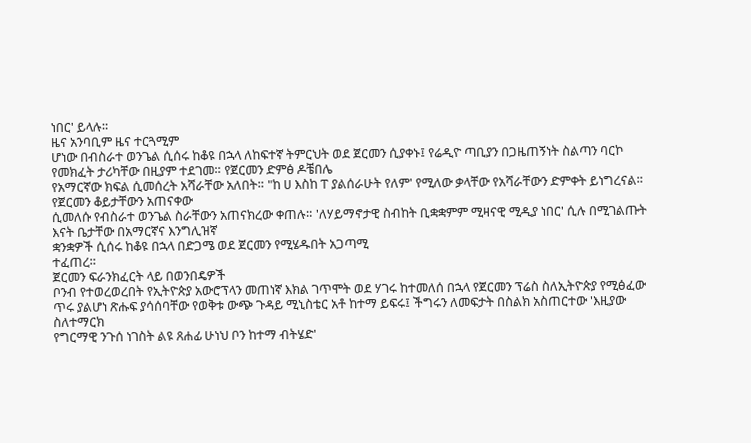ነበር' ይላሉ።
ዜና አንባቢም ዜና ተርጓሚም
ሆነው በብስራተ ወንጌል ሲሰሩ ከቆዩ በኋላ ለከፍተኛ ትምርህት ወደ ጀርመን ሲያቀኑ፤ የሬዲዮ ጣቢያን በጋዜጠኝነት ስልጣን ባርኮ
የመክፈት ታሪካቸው በዚያም ተደገመ። የጀርመን ድምፅ ዶቼበሌ
የአማርኛው ክፍል ሲመሰረት አሻራቸው አለበት። "ከ ሀ እስከ ፐ ያልሰራሁት የለም' የሚለው ቃላቸው የአሻራቸውን ድምቀት ይነግረናል።
የጀርመን ቆይታቸውን አጠናቀው
ሲመለሱ የብስራተ ወንጌል ስራቸውን አጠናክረው ቀጠሉ። 'ለሃይማኖታዊ ስብከት ቢቋቋምም ሚዛናዊ ሚዲያ ነበር' ሲሉ በሚገልጡት እናት ቤታቸው በአማርኛና እንግሊዝኛ
ቋንቋዎች ሲሰሩ ከቆዩ በኋላ በድጋሜ ወደ ጀርመን የሚሄዱበት አጋጣሚ
ተፈጠረ።
ጀርመን ፍራንክፈርት ላይ በወንበዴዎች
ቦንብ የተወረወረበት የኢትዮጵያ አውሮፕላን መጠነኛ እክል ገጥሞት ወደ ሃገሩ ከተመለሰ በኋላ የጀርመን ፕሬስ ስለኢትዮጵያ የሚፅፈው
ጥሩ ያልሆነ ጽሑፍ ያሳሰባቸው የወቅቱ ውጭ ጉዳይ ሚኒስቴር አቶ ከተማ ይፍሩ፤ ችግሩን ለመፍታት በስልክ አስጠርተው 'እዚያው ስለተማርክ
የግርማዊ ንጉሰ ነገስት ልዩ ጸሐፊ ሁነህ ቦን ከተማ ብትሄድ'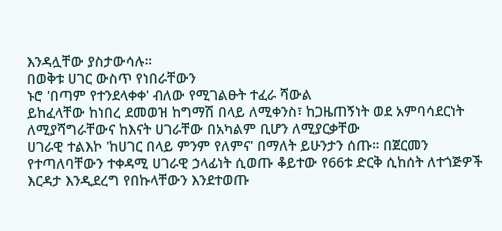እንዳሏቸው ያስታውሳሉ።
በወቅቱ ሀገር ውስጥ የነበራቸውን
ኑሮ 'በጣም የተንደላቀቀ' ብለው የሚገልፁት ተፈራ ሻውል
ይከፈላቸው ከነበረ ደመወዝ ከግማሽ በላይ ለሚቀንስ፣ ከጋዜጠኝነት ወደ አምባሳደርነት ለሚያሻግራቸውና ከእናት ሀገራቸው በአካልም ቢሆን ለሚያርቃቸው
ሀገራዊ ተልእኮ 'ከሀገር በላይ ምንም የለምና' በማለት ይሁንታን ሰጡ። በጀርመን
የተጣለባቸውን ተቀዳሚ ሀገራዊ ኃላፊነት ሲወጡ ቆይተው የ66ቱ ድርቅ ሲከሰት ለተጎጅዎች እርዳታ እንዲደረግ የበኩላቸውን እንደተወጡ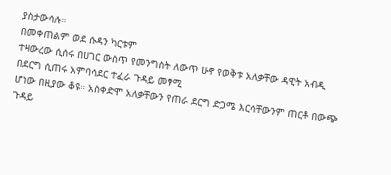ያስታውሳሉ።
በመቀጠልም ወደ ሱዳን ካርቱም
ተዛውረው ሲሰሩ በሀገር ውስጥ የመንግስት ለውጥ ሁኖ የወቅቱ አለቃቸው ዳዊት አብዲ በደርግ ሲጠሩ አምባሳደር ተፈራ ጉዳይ መፃሚ
ሆነው በዚያው ቆዩ። አስቀድሞ አለቃቸውን የጠራ ደርግ ድጋሜ እርሳቸውንም ጠርቶ በውጭ ጉዳይ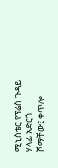ሚኒስቴር የፕሬስ ጉዳይ ሃላፊ አድርጎ
ሾማቸው፤ ቀጥሎ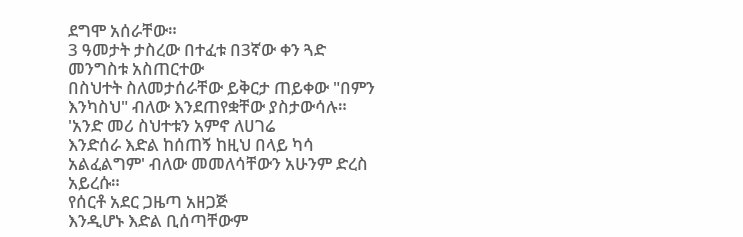ደግሞ አሰራቸው።
3 ዓመታት ታስረው በተፈቱ በ3ኛው ቀን ጓድ መንግስቱ አስጠርተው
በስህተት ስለመታሰራቸው ይቅርታ ጠይቀው "በምን እንካስህ" ብለው እንደጠየቋቸው ያስታውሳሉ።
'አንድ መሪ ስህተቱን አምኖ ለሀገሬ
እንድሰራ እድል ከሰጠኝ ከዚህ በላይ ካሳ አልፈልግም' ብለው መመለሳቸውን አሁንም ድረስ አይረሱ።
የሰርቶ አደር ጋዜጣ አዘጋጅ
እንዲሆኑ እድል ቢሰጣቸውም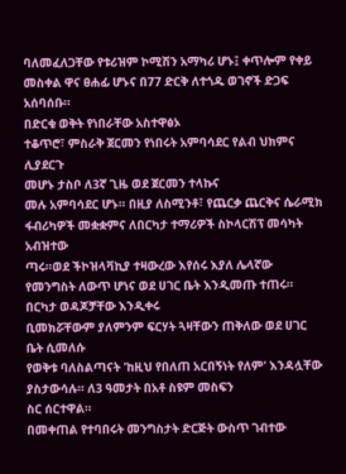ባለመፈለጋቸው የቱሪዝም ኮሚሽን አማካሪ ሆኑ፤ ቀጥሎም የቀይ መስቀል ዋና ፀሐፊ ሆኑና በ77 ድርቅ ለተጎዱ ወገኖች ድጋፍ
አሰባሰቡ።
በድርቁ ወቅት የነበራቸው አስተዋፅኦ
ተቆጥሮ፣ ምስራቅ ጀርመን የነበሩት አምባሳደር የልብ ህክምና ሊያደርጉ
መሆኑ ታስቦ ለ3ኛ ጊዜ ወደ ጀርመን ተላኩና
መሉ አምባሳደር ሆኑ። በዚያ ለስሚንቶ፣ የጨርቃ ጨርቅና ሴራሚክ ፋብሪካዎች መቋቋምና ለበርካታ ተማሪዎች ስኮላርሽፕ መሳካት አብዝተው
ጣሩ።ወደ ችኮዝላቫኪያ ተዛውረው እየሰሩ እያለ ሌላኛው የመንግስት ለውጥ ሆነና ወደ ሀገር ቤት እንዲመጡ ተጠሩ።
በርካታ ወዳጆቻቸው እንዲቀሩ
ቢመክሯቸውም ያለምንም ፍርሃት ጓዛቸውን ጠቅለው ወደ ሀገር ቤት ሲመለሱ
የወቅቱ ባለስልጣናት 'ከዚህ የበለጠ አርበኝነት የለም' እንዳሏቸው ያስታውሳሉ። ለ3 ዓመታት በአቶ ስዩም መስፍን
ስር ሰርተዋል።
በመቀጠል የተባበሩት መንግስታት ድርጅት ውስጥ ገብተው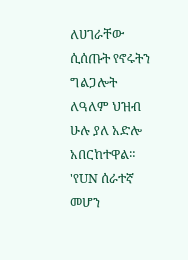ለሀገራቸው ሲሰጡት የኖሩትን ግልጋሎት ለዓለም ህዝብ ሁሉ ያለ አድሎ አበርከተዋል። 'የUN ሰራተኛ
መሆን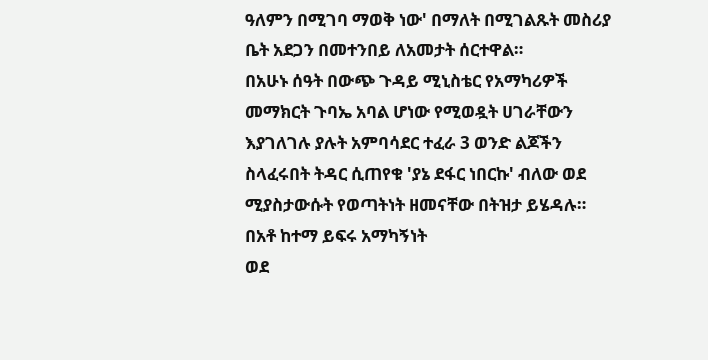ዓለምን በሚገባ ማወቅ ነው' በማለት በሚገልጹት መስሪያ ቤት አደጋን በመተንበይ ለአመታት ሰርተዋል።
በአሁኑ ሰዓት በውጭ ጉዳይ ሚኒስቴር የአማካሪዎች
መማክርት ጉባኤ አባል ሆነው የሚወዷት ሀገራቸውን
እያገለገሉ ያሉት አምባሳደር ተፈራ 3 ወንድ ልጆችን ስላፈሩበት ትዳር ሲጠየቁ 'ያኔ ደፋር ነበርኩ' ብለው ወደ ሚያስታውሱት የወጣትነት ዘመናቸው በትዝታ ይሄዳሉ።
በአቶ ከተማ ይፍሩ አማካኝነት
ወደ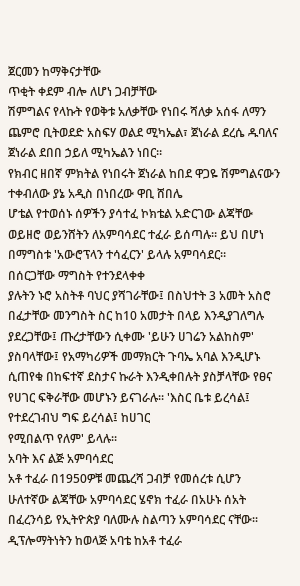ጀርመን ከማቅናታቸው
ጥቂት ቀደም ብሎ ለሆነ ጋብቻቸው
ሽምግልና የላኩት የወቅቱ አለቃቸው የነበሩ ሻለቃ አሰፋ ለማን ጨምሮ ቢትወደድ አስፍሃ ወልደ ሚካኤል፣ ጀነራል ደረሴ ዱባለና ጀነራል ደበበ ኃይለ ሚካኤልን ነበር።
የክብር ዘበኛ ምክትል የነበሩት ጀነራል ከበደ ዋጋዬ ሽምግልናውን
ተቀብለው ያኔ አዲስ በነበረው ዋቢ ሸበሌ
ሆቴል የተወሰኑ ሰዎችን ያሳተፈ ኮክቴል አድርገው ልጃቸው ወይዘሮ ወይንሸትን ለአምባሳደር ተፈራ ይሰጣሉ። ይህ በሆነ በማግስቱ 'አውሮፕላን ተሳፈርን' ይላሉ አምባሳደር።
በሰርጋቸው ማግስት የተንደላቀቀ
ያሉትን ኑሮ አስትቶ ባህር ያሻገራቸው፤ በስህተት 3 አመት አስሮ በፈታቸው መንግስት ስር ከ10 አመታት በላይ እንዲያገለግሉ ያደረጋቸው፤ ጡረታቸውን ሲቀሙ 'ይሁን ሀገሬን አልከስም' ያስባላቸው፤ የአማካሪዎች መማክርት ጉባኤ አባል እንዲሆኑ ሲጠየቁ በከፍተኛ ደስታና ኩራት እንዲቀበሉት ያስቻላቸው የፀና
የሀገር ፍቅራቸው መሆኑን ይናገራሉ። 'እስር ቤቱ ይረሳል፤ የተደረገብህ ግፍ ይረሳል፤ ከሀገር
የሚበልጥ የለም' ይላሉ።
አባት እና ልጅ አምባሳደር
አቶ ተፈራ በ1950ዎቹ መጨረሻ ጋብቻ የመሰረቱ ሲሆን ሁለተኛው ልጃቸው አምባሳደር ሄኖክ ተፈራ በአሁኑ ሰአት በፈረንሳይ የኢትዮጵያ ባለሙሉ ስልጣን አምባሳደር ናቸው፡፡ ዲፕሎማትነትን ከወላጅ አባቴ ከአቶ ተፈራ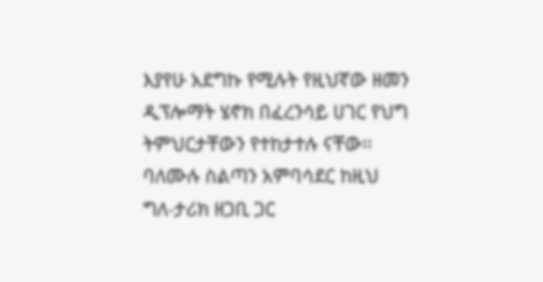እያየሁ አደግኩ የሚሉት የዚህኛው ዘመን ዲፕሎማት ሄኖክ በፈረንሳይ ሀገር የህግ ትምህርታቸውን የተከታተሉ ናቸው፡፡
ባለሙሉ ስልጣን አምባሳደር ከዚህ ግለ-ታሪክ ዘጋቢ ጋር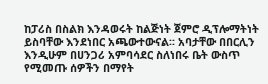ከፓሪስ በስልክ እንዳወሩት ከልጅነት ጀምሮ ዲፕሎማትነት ይስባቸው እንደነበር አጫውተውናል፡፡ አባታቸው በበርሊን እንዲሁም በሀንጋሪ አምባሳደር ስለነበሩ ቤት ውስጥ የሚመጡ ሰዎችን በማየት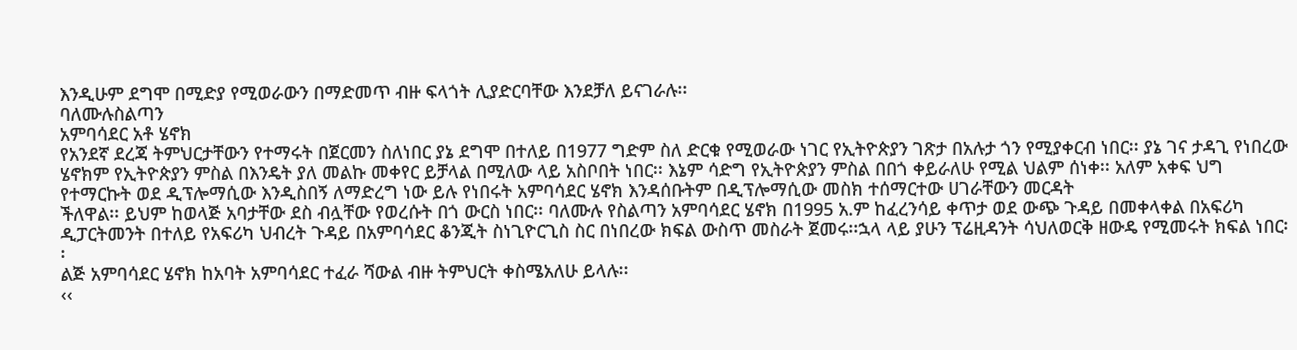እንዲሁም ደግሞ በሚድያ የሚወራውን በማድመጥ ብዙ ፍላጎት ሊያድርባቸው እንደቻለ ይናገራሉ፡፡
ባለሙሉስልጣን
አምባሳደር አቶ ሄኖክ
የአንደኛ ደረጃ ትምህርታቸውን የተማሩት በጀርመን ስለነበር ያኔ ደግሞ በተለይ በ1977 ግድም ስለ ድርቁ የሚወራው ነገር የኢትዮጵያን ገጽታ በአሉታ ጎን የሚያቀርብ ነበር፡፡ ያኔ ገና ታዳጊ የነበረው ሄኖክም የኢትዮጵያን ምስል በእንዴት ያለ መልኩ መቀየር ይቻላል በሚለው ላይ አስቦበት ነበር፡፡ እኔም ሳድግ የኢትዮጵያን ምስል በበጎ ቀይራለሁ የሚል ህልም ሰነቀ፡፡ አለም አቀፍ ህግ የተማርኩት ወደ ዲፕሎማሲው እንዲስበኝ ለማድረግ ነው ይሉ የነበሩት አምባሳደር ሄኖክ እንዳሰቡትም በዲፕሎማሲው መስክ ተሰማርተው ሀገራቸውን መርዳት
ችለዋል፡፡ ይህም ከወላጅ አባታቸው ደስ ብሏቸው የወረሱት በጎ ውርስ ነበር፡፡ ባለሙሉ የስልጣን አምባሳደር ሄኖክ በ1995 አ.ም ከፈረንሳይ ቀጥታ ወደ ውጭ ጉዳይ በመቀላቀል በአፍሪካ ዲፓርትመንት በተለይ የአፍሪካ ህብረት ጉዳይ በአምባሳደር ቆንጂት ስነጊዮርጊስ ስር በነበረው ክፍል ውስጥ መስራት ጀመሩ፡፡ኋላ ላይ ያሁን ፕሬዚዳንት ሳህለወርቅ ዘውዴ የሚመሩት ክፍል ነበር፡፡
ልጅ አምባሳደር ሄኖክ ከአባት አምባሳደር ተፈራ ሻውል ብዙ ትምህርት ቀስሜአለሁ ይላሉ፡፡
‹‹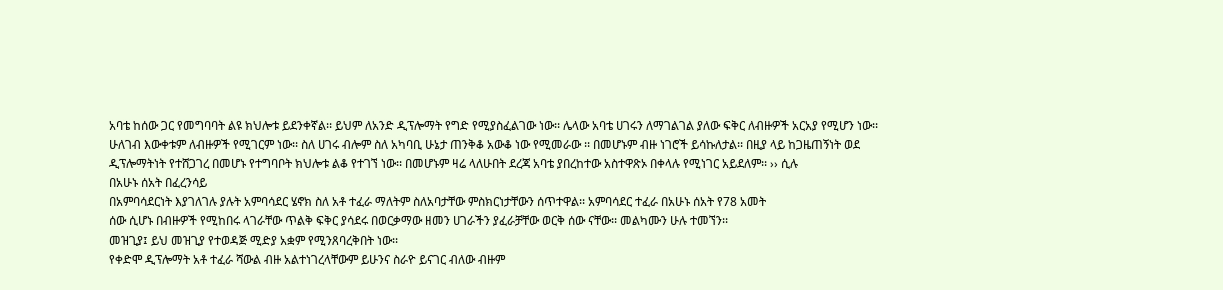አባቴ ከሰው ጋር የመግባባት ልዩ ክህሎቱ ይደንቀኛል፡፡ ይህም ለአንድ ዲፕሎማት የግድ የሚያስፈልገው ነው፡፡ ሌላው አባቴ ሀገሩን ለማገልገል ያለው ፍቅር ለብዙዎች አርአያ የሚሆን ነው፡፡
ሁለገብ እውቀቱም ለብዙዎች የሚገርም ነው፡፡ ስለ ሀገሩ ብሎም ስለ አካባቢ ሁኔታ ጠንቅቆ አውቆ ነው የሚመራው ፡፡ በመሆኑም ብዙ ነገሮች ይሳኩለታል፡፡ በዚያ ላይ ከጋዜጠኝነት ወደ ዲፕሎማትነት የተሸጋገረ በመሆኑ የተግባቦት ክህሎቱ ልቆ የተገኘ ነው፡፡ በመሆኑም ዛሬ ላለሁበት ደረጃ አባቴ ያበረከተው አስተዋጽኦ በቀላሉ የሚነገር አይደለም፡፡ ›› ሲሉ
በአሁኑ ሰአት በፈረንሳይ
በአምባሳደርነት እያገለገሉ ያሉት አምባሳደር ሄኖክ ስለ አቶ ተፈራ ማለትም ስለአባታቸው ምስክርነታቸውን ሰጥተዋል፡፡ አምባሳደር ተፈራ በአሁኑ ሰአት የ78 አመት
ሰው ሲሆኑ በብዙዎች የሚከበሩ ላገራቸው ጥልቅ ፍቅር ያሳደሩ በወርቃማው ዘመን ሀገራችን ያፈራቻቸው ወርቅ ሰው ናቸው፡፡ መልካሙን ሁሉ ተመኘን፡፡
መዝጊያ፤ ይህ መዝጊያ የተወዳጅ ሚድያ አቋም የሚንጸባረቅበት ነው፡፡
የቀድሞ ዲፕሎማት አቶ ተፈራ ሻውል ብዙ አልተነገረላቸውም ይሁንና ስራዮ ይናገር ብለው ብዙም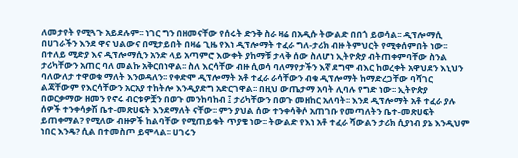ለመታየት የሚጓጉ አይደሉም፡፡ ነገር ግን በዘመናቸው የሰሩት ድንቅ ስራ ዛሬ በአዲሱ ትውልድ በበጎ ይወሳል፡፡ ዲፕሎማሲ በሀገራችን እንደ ዋና ህልውና በሚታይበት በዛሬ ጊዜ የእነ ዲፕሎማት ተፈራ ግለ-ታሪክ ብዙ ትምህርት የሚቀሰምበት ነው፡፡ በተለይ ሚድያ እና ዲፕሎማሲን አንድ ላይ አጣምሮ እውቀት ያከማቹ ታላቅ ሰው ስለሆነ ኢትዮጵያ ብትጠቀምባቸው ስንል ታሪካቸውን አጠር ባለ መልኩ አቅርበነዋል፡፡ ስለ እርሳቸው ብዙ ሲወሳ ባለማየታችን እኛ ደግሞ ብእር ከወረቀት አዋህደን እኒህን ባለውለታ ተዋወቁ ማለት እንወዳለን፡፡ የቀድሞ ዲፕሎማት አቶ ተፈራ ራሳቸውን ብቁ ዲፕሎማት ከማድረጋቸው ባሻገር ልጃቸውም የእርሳቸውን አርአያ ተከትሎ እንዲያድግ አድርገዋል፡፡ በዚህ ውጤታማ አባት ሊባሉ የግድ ነው፡፡ ኢትዮጵያ በወርቃማው ዘመን የኖሩ ብርቱዎቿን በወጉ መንከባከብ ፤ ታሪካቸውን በወጉ መዘከር አለባት፡፡ እንደ ዲፕሎማት አቶ ተፈራ ያሉ ሰዎች ተንቀሳቃሽ ቤተ-መጽሀፍት እንደማለት ናቸው፡፡ ምን ያህል ሰው ተንቀሳቅሶ አጠገቡ የመጣለትን ቤተ-መጽሀፍት ይጠቀማል? የሚለው ብዙዎች ከልባቸው የሚጠይቁት ጥያቄ ነው፡፡ ትውልድ የእነ አቶ ተፈራ ሻውልን ታሪክ ሲያነብ ያኔ እንዲህም ነበር እንዴ? ሲል በተመስጦ ይሞላል፡፡ ሀገሩን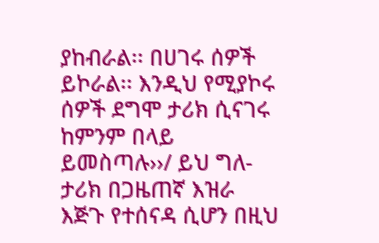ያከብራል፡፡ በሀገሩ ሰዎች ይኮራል፡፡ እንዲህ የሚያኮሩ ሰዎች ደግሞ ታሪክ ሲናገሩ ከምንም በላይ ይመስጣሉ››/ ይህ ግለ-ታሪክ በጋዜጠኛ እዝራ እጅጉ የተሰናዳ ሲሆን በዚህ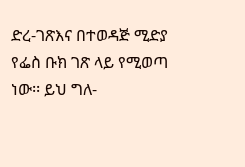ድረ-ገጽእና በተወዳጅ ሚድያ የፌስ ቡክ ገጽ ላይ የሚወጣ ነው፡፡ ይህ ግለ-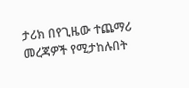ታሪክ በየጊዜው ተጨማሪ መረጃዎች የሚታከሉበት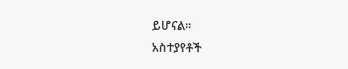ይሆናል፡፡
አስተያየቶች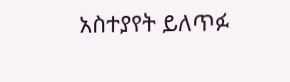አስተያየት ይለጥፉ